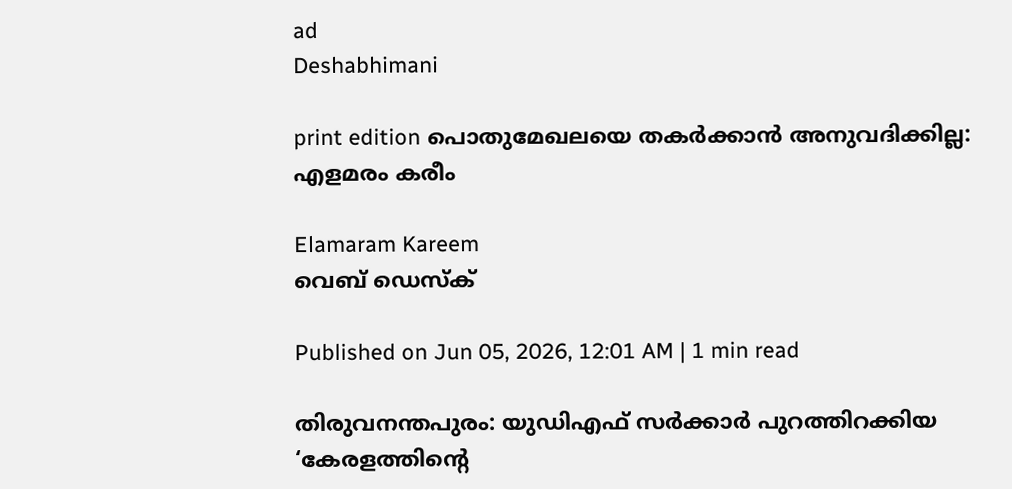ad
Deshabhimani

print edition പൊതുമേഖലയെ തകർക്കാൻ അനുവദിക്കില്ല: എളമരം കരീം

Elamaram Kareem
വെബ് ഡെസ്ക്

Published on Jun 05, 2026, 12:01 AM | 1 min read

തിരുവനന്തപുരം: യുഡിഎഫ് സർക്കാർ പുറത്തിറക്കിയ ‘കേരളത്തിന്റെ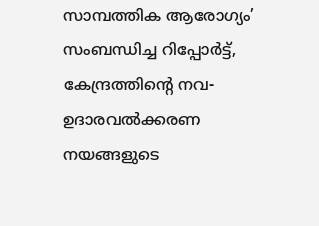സാമ്പത്തിക ആരോഗ്യം’ സംബന്ധിച്ച റിപ്പോർട്ട്, കേന്ദ്രത്തിന്റെ നവ-ഉദാരവൽക്കരണ നയങ്ങളുടെ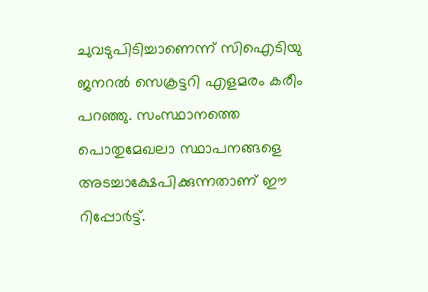ചുവടുപിടിച്ചാണെന്ന്‌ സിഐടിയു ജനറൽ സെക്രട്ടറി എളമരം കരീം പറഞ്ഞു. സംസ്ഥാനത്തെ പൊതുമേഖലാ സ്ഥാപനങ്ങളെ അടച്ചാക്ഷേപിക്കുന്നതാണ് ഈ റിപ്പോർട്ട്.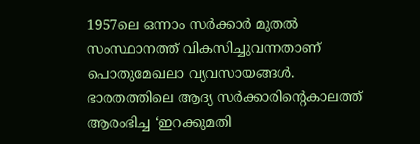1957ലെ ഒന്നാം സർക്കാർ മുതൽ സംസ്ഥാനത്ത് വികസിച്ചുവന്നതാണ് പൊതുമേഖലാ വ്യവസായങ്ങൾ. ഭാരതത്തിലെ ആദ്യ സർക്കാരിന്റെകാലത്ത് ആരംഭിച്ച ‘ഇറക്കുമതി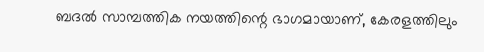ബദൽ സാമ്പത്തിക നയത്തിന്റെ ഭാഗമായാണ്, കേരളത്തിലും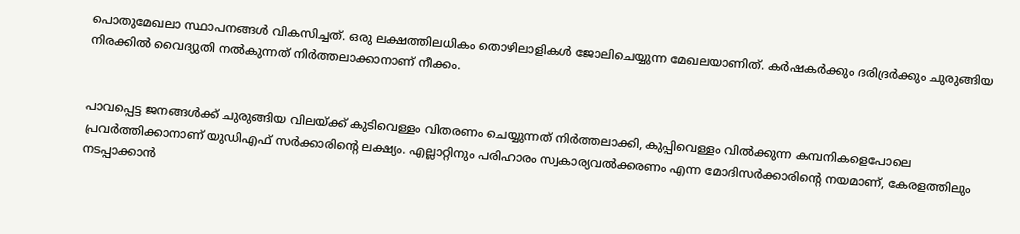പൊതുമേഖലാ സ്ഥാപനങ്ങൾ വികസിച്ചത്. ഒരു ലക്ഷത്തിലധികം തൊഴിലാളികൾ ജോലിചെയ്യുന്ന മേഖലയാണിത്. കർഷകർക്കും ദരിദ്രർക്കും ചുരുങ്ങിയ നിരക്കിൽ വൈദ്യുതി നൽകുന്നത് നിർത്തലാക്കാനാണ് നീക്കം.


പാവപ്പെട്ട ജനങ്ങൾക്ക് ചുരുങ്ങിയ വിലയ്‌ക്ക് കുടിവെള്ളം വിതരണം ചെയ്യുന്നത് നിർത്തലാക്കി, കുപ്പിവെള്ളം വിൽക്കുന്ന കമ്പനികളെപോലെ പ്രവർത്തിക്കാനാണ് യുഡിഎഫ് സർക്കാരിന്റെ ലക്ഷ്യം. എല്ലാറ്റിനും പരിഹാരം സ്വകാര്യവൽക്കരണം എന്ന മോദിസർക്കാരിന്റെ നയമാണ്, കേരളത്തിലും നടപ്പാക്കാൻ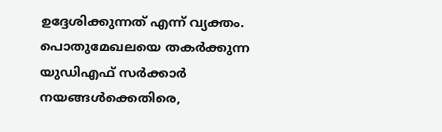ഉദ്ദേശിക്കുന്നത് എന്ന് വ്യക്തം. പൊതുമേഖലയെ തകർക്കുന്ന യുഡിഎഫ് സർക്കാർ നയങ്ങൾക്കെതിരെ,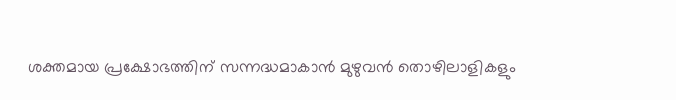ശക്തമായ പ്രക്ഷോഭത്തിന് സന്നദ്ധമാകാൻ മുഴുവൻ തൊഴിലാളികളും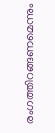രംഗത്തിറങ്ങണമെന്നും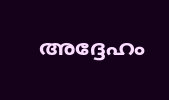അദ്ദേഹം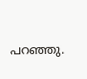പറഞ്ഞു.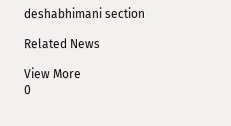deshabhimani section

Related News

View More
0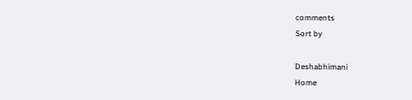comments
Sort by

Deshabhimani
Home